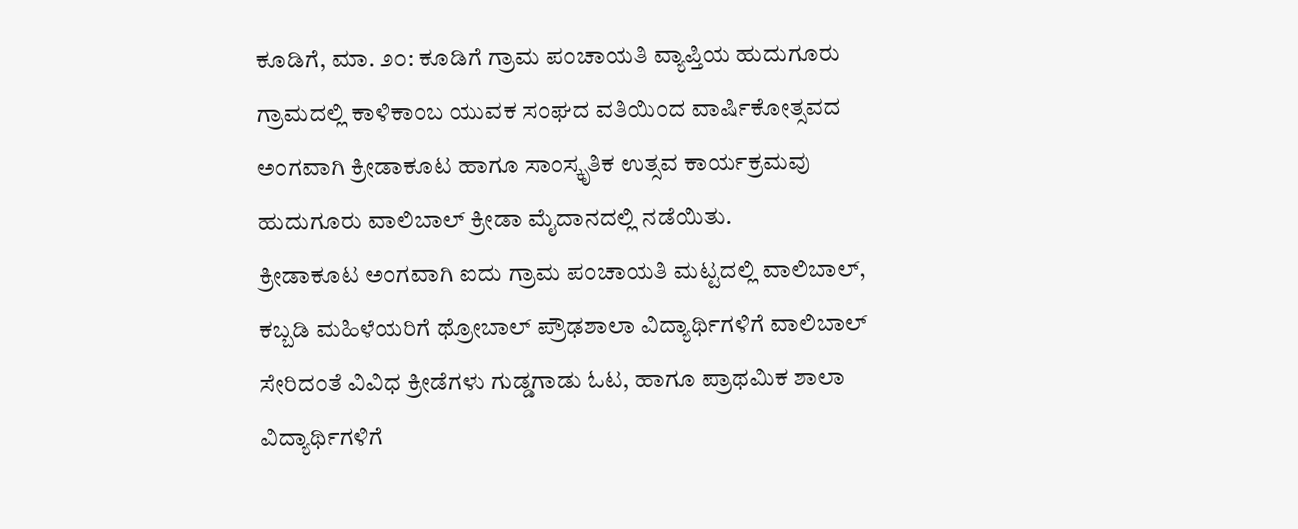ಕೂಡಿಗೆ, ಮಾ. ೨೦: ಕೂಡಿಗೆ ಗ್ರಾಮ ಪಂಚಾಯತಿ ವ್ಯಾಪ್ತಿಯ ಹುದುಗೂರು ಗ್ರಾಮದಲ್ಲಿ ಕಾಳಿಕಾಂಬ ಯುವಕ ಸಂಘದ ವತಿಯಿಂದ ವಾರ್ಷಿಕೋತ್ಸವದ ಅಂಗವಾಗಿ ಕ್ರೀಡಾಕೂಟ ಹಾಗೂ ಸಾಂಸ್ಕೃತಿಕ ಉತ್ಸವ ಕಾರ್ಯಕ್ರಮವು ಹುದುಗೂರು ವಾಲಿಬಾಲ್ ಕ್ರೀಡಾ ಮೈದಾನದಲ್ಲಿ ನಡೆಯಿತು.
ಕ್ರೀಡಾಕೂಟ ಅಂಗವಾಗಿ ಐದು ಗ್ರಾಮ ಪಂಚಾಯತಿ ಮಟ್ಟದಲ್ಲಿ ವಾಲಿಬಾಲ್, ಕಬ್ಬಡಿ ಮಹಿಳೆಯರಿಗೆ ಥ್ರೋಬಾಲ್ ಪ್ರೌಢಶಾಲಾ ವಿದ್ಯಾರ್ಥಿಗಳಿಗೆ ವಾಲಿಬಾಲ್ ಸೇರಿದಂತೆ ವಿವಿಧ ಕ್ರೀಡೆಗಳು ಗುಡ್ಡಗಾಡು ಓಟ, ಹಾಗೂ ಪ್ರಾಥಮಿಕ ಶಾಲಾ ವಿದ್ಯಾರ್ಥಿಗಳಿಗೆ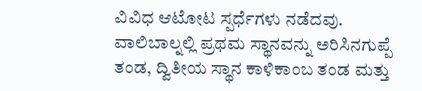ವಿವಿಧ ಆಟೋಟ ಸ್ಪರ್ಧೆಗಳು ನಡೆದವು.
ವಾಲಿಬಾಲ್ನಲ್ಲಿ ಪ್ರಥಮ ಸ್ಥಾನವನ್ನು ಅರಿಸಿನಗುಪ್ಪೆ ತಂಡ, ದ್ವಿತೀಯ ಸ್ಥಾನ ಕಾಳಿಕಾಂಬ ತಂಡ ಮತ್ತು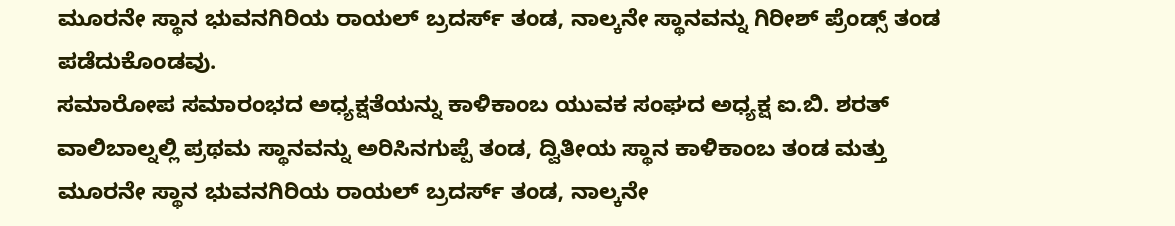ಮೂರನೇ ಸ್ಥಾನ ಭುವನಗಿರಿಯ ರಾಯಲ್ ಬ್ರದರ್ಸ್ ತಂಡ, ನಾಲ್ಕನೇ ಸ್ಥಾನವನ್ನು ಗಿರೀಶ್ ಪ್ರೆಂಡ್ಸ್ ತಂಡ ಪಡೆದುಕೊಂಡವು.
ಸಮಾರೋಪ ಸಮಾರಂಭದ ಅಧ್ಯಕ್ಷತೆಯನ್ನು ಕಾಳಿಕಾಂಬ ಯುವಕ ಸಂಘದ ಅಧ್ಯಕ್ಷ ಐ.ಬಿ. ಶರತ್ ವಾಲಿಬಾಲ್ನಲ್ಲಿ ಪ್ರಥಮ ಸ್ಥಾನವನ್ನು ಅರಿಸಿನಗುಪ್ಪೆ ತಂಡ, ದ್ವಿತೀಯ ಸ್ಥಾನ ಕಾಳಿಕಾಂಬ ತಂಡ ಮತ್ತು ಮೂರನೇ ಸ್ಥಾನ ಭುವನಗಿರಿಯ ರಾಯಲ್ ಬ್ರದರ್ಸ್ ತಂಡ, ನಾಲ್ಕನೇ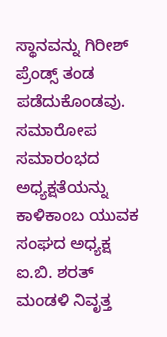ಸ್ಥಾನವನ್ನು ಗಿರೀಶ್ ಪ್ರೆಂಡ್ಸ್ ತಂಡ ಪಡೆದುಕೊಂಡವು.
ಸಮಾರೋಪ ಸಮಾರಂಭದ ಅಧ್ಯಕ್ಷತೆಯನ್ನು ಕಾಳಿಕಾಂಬ ಯುವಕ ಸಂಘದ ಅಧ್ಯಕ್ಷ ಐ.ಬಿ. ಶರತ್ ಮಂಡಳಿ ನಿವೃತ್ತ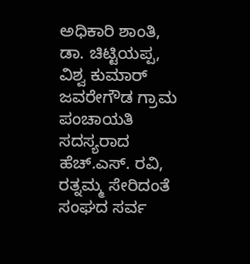ಅಧಿಕಾರಿ ಶಾಂತಿ, ಡಾ. ಚಿಟ್ಟಿಯಪ್ಪ, ವಿಶ್ವ ಕುಮಾರ್ ಜವರೇಗೌಡ ಗ್ರಾಮ ಪಂಚಾಯತಿ ಸದಸ್ಯರಾದ ಹೆಚ್.ಎಸ್. ರವಿ, ರತ್ನಮ್ಮ ಸೇರಿದಂತೆ ಸಂಘದ ಸರ್ವ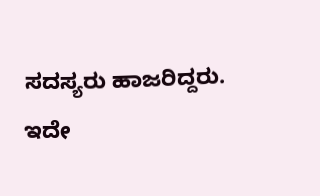ಸದಸ್ಯರು ಹಾಜರಿದ್ದರು. ಇದೇ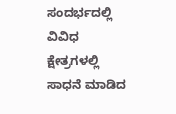ಸಂದರ್ಭದಲ್ಲಿ ವಿವಿಧ ಕ್ಷೇತ್ರಗಳಲ್ಲಿ ಸಾಧನೆ ಮಾಡಿದ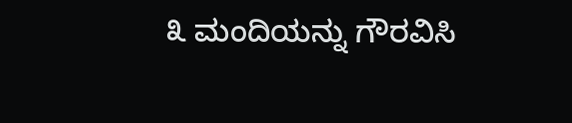೩ ಮಂದಿಯನ್ನು ಗೌರವಿಸಿ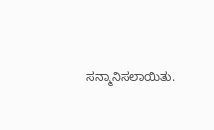ಸನ್ಮಾನಿಸಲಾಯಿತು.